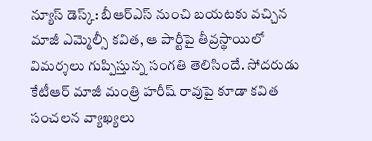న్యూస్ డెస్క్: బీఆర్ఎస్ నుంచి బయటకు వచ్చిన మాజీ ఎమ్మెల్సీ కవిత, ఆ పార్టీపై తీవ్రస్థాయిలో విమర్శలు గుప్పిస్తున్న సంగతి తెలిసిందే. సోదరుడు కేటీఆర్ మాజీ మంత్రి హరీష్ రావుపై కూడా కవిత సంచలన వ్యాఖ్యలు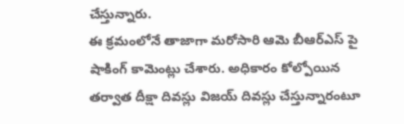చేస్తున్నారు.
ఈ క్రమంలోనే తాజాగా మరోసారి ఆమె బీఆర్ఎస్ పై షాకింగ్ కామెంట్లు చేశారు. అధికారం కోల్పోయిన తర్వాత దీక్షా దివస్లు విజయ్ దివస్లు చేస్తున్నారంటూ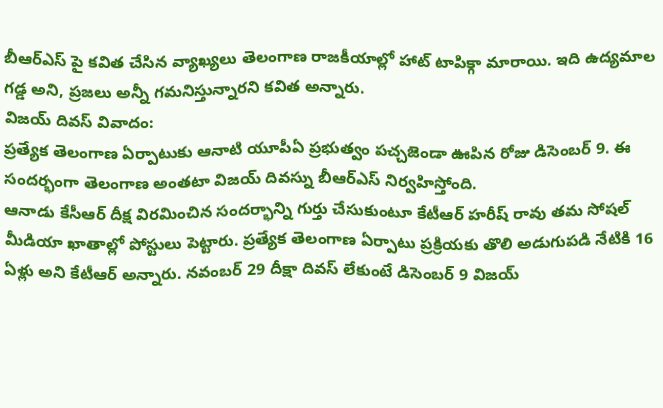బీఆర్ఎస్ పై కవిత చేసిన వ్యాఖ్యలు తెలంగాణ రాజకీయాల్లో హాట్ టాపిక్గా మారాయి. ఇది ఉద్యమాల గడ్డ అని, ప్రజలు అన్నీ గమనిస్తున్నారని కవిత అన్నారు.
విజయ్ దివస్ వివాదం:
ప్రత్యేక తెలంగాణ ఏర్పాటుకు ఆనాటి యూపీఏ ప్రభుత్వం పచ్చజెండా ఊపిన రోజు డిసెంబర్ 9. ఈ సందర్భంగా తెలంగాణ అంతటా విజయ్ దివస్ను బీఆర్ఎస్ నిర్వహిస్తోంది.
ఆనాడు కేసీఆర్ దీక్ష విరమించిన సందర్భాన్ని గుర్తు చేసుకుంటూ కేటీఆర్ హరీష్ రావు తమ సోషల్ మీడియా ఖాతాల్లో పోస్టులు పెట్టారు. ప్రత్యేక తెలంగాణ ఏర్పాటు ప్రక్రియకు తొలి అడుగుపడి నేటికి 16 ఏళ్లు అని కేటీఆర్ అన్నారు. నవంబర్ 29 దీక్షా దివస్ లేకుంటే డిసెంబర్ 9 విజయ్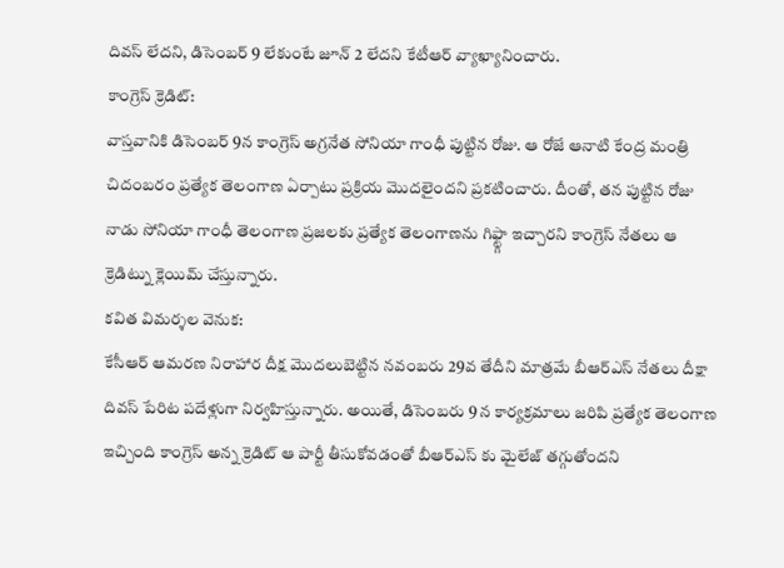దివస్ లేదని, డిసెంబర్ 9 లేకుంటే జూన్ 2 లేదని కేటీఆర్ వ్యాఖ్యానించారు.
కాంగ్రెస్ క్రెడిట్:
వాస్తవానికి డిసెంబర్ 9న కాంగ్రెస్ అగ్రనేత సోనియా గాంధీ పుట్టిన రోజు. ఆ రోజే ఆనాటి కేంద్ర మంత్రి చిదంబరం ప్రత్యేక తెలంగాణ ఏర్పాటు ప్రక్రియ మొదలైందని ప్రకటించారు. దీంతో, తన పుట్టిన రోజు నాడు సోనియా గాంధీ తెలంగాణ ప్రజలకు ప్రత్యేక తెలంగాణను గిఫ్ట్గా ఇచ్చారని కాంగ్రెస్ నేతలు ఆ క్రెడిట్ను క్లెయిమ్ చేస్తున్నారు.
కవిత విమర్శల వెనుక:
కేసీఆర్ ఆమరణ నిరాహార దీక్ష మొదలుబెట్టిన నవంబరు 29వ తేదీని మాత్రమే బీఆర్ఎస్ నేతలు దీక్షా దివస్ పేరిట పదేళ్లుగా నిర్వహిస్తున్నారు. అయితే, డిసెంబరు 9 న కార్యక్రమాలు జరిపి ప్రత్యేక తెలంగాణ ఇచ్చింది కాంగ్రెస్ అన్న క్రెడిట్ ఆ పార్టీ తీసుకోవడంతో బీఆర్ఎస్ కు మైలేజ్ తగ్గుతోందని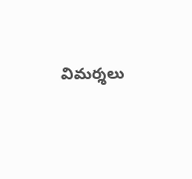విమర్శలు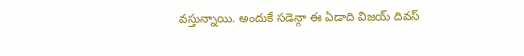వస్తున్నాయి. అందుకే సడెన్గా ఈ ఏడాది విజయ్ దివస్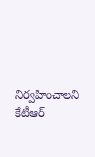నిర్వహించాలని కేటీఆర్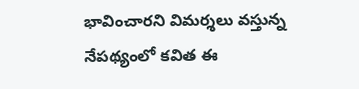భావించారని విమర్శలు వస్తున్న నేపథ్యంలో కవిత ఈ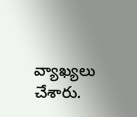వ్యాఖ్యలు చేశారు.